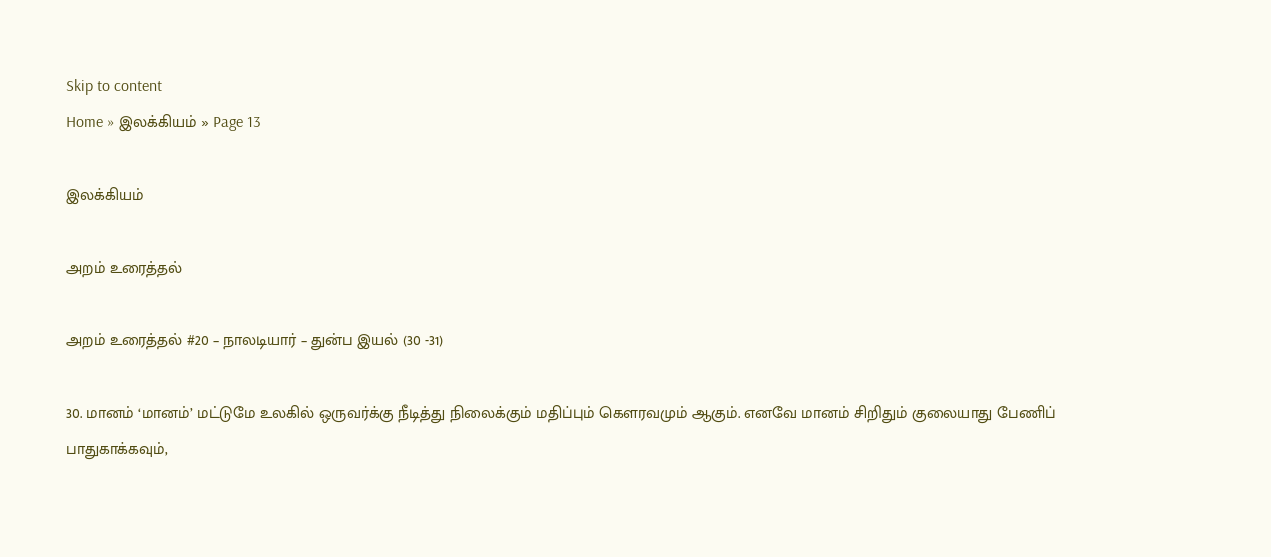Skip to content
Home » இலக்கியம் » Page 13

இலக்கியம்

அறம் உரைத்தல்

அறம் உரைத்தல் #20 – நாலடியார் – துன்ப இயல் (30 -31)

30. மானம் ‘மானம்’ மட்டுமே உலகில் ஒருவர்க்கு நீடித்து நிலைக்கும் மதிப்பும் கௌரவமும் ஆகும். எனவே மானம் சிறிதும் குலையாது பேணிப் பாதுகாக்கவும்,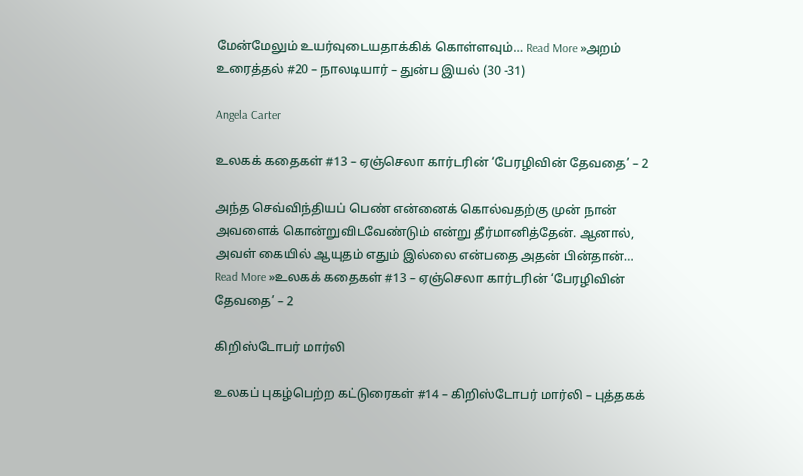மேன்மேலும் உயர்வுடையதாக்கிக் கொள்ளவும்… Read More »அறம் உரைத்தல் #20 – நாலடியார் – துன்ப இயல் (30 -31)

Angela Carter

உலகக் கதைகள் #13 – ஏஞ்செலா கார்டரின் ‘பேரழிவின் தேவதை’ – 2

அந்த செவ்விந்தியப் பெண் என்னைக் கொல்வதற்கு முன் நான் அவளைக் கொன்றுவிடவேண்டும் என்று தீர்மானித்தேன். ஆனால், அவள் கையில் ஆயுதம் எதும் இல்லை என்பதை அதன் பின்தான்… Read More »உலகக் கதைகள் #13 – ஏஞ்செலா கார்டரின் ‘பேரழிவின் தேவதை’ – 2

கிறிஸ்டோபர் மார்லி

உலகப் புகழ்பெற்ற கட்டுரைகள் #14 – கிறிஸ்டோபர் மார்லி – புத்தகக்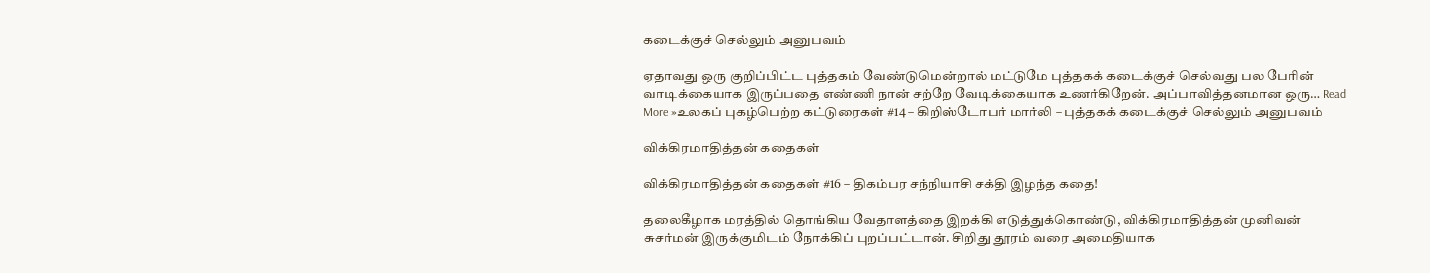கடைக்குச் செல்லும் அனுபவம்

ஏதாவது ஒரு குறிப்பிட்ட புத்தகம் வேண்டுமென்றால் மட்டுமே புத்தகக் கடைக்குச் செல்வது பல பேரின் வாடிக்கையாக இருப்பதை எண்ணி நான் சற்றே வேடிக்கையாக உணர்கிறேன். அப்பாவித்தனமான ஒரு… Read More »உலகப் புகழ்பெற்ற கட்டுரைகள் #14 – கிறிஸ்டோபர் மார்லி – புத்தகக் கடைக்குச் செல்லும் அனுபவம்

விக்கிரமாதித்தன் கதைகள்

விக்கிரமாதித்தன் கதைகள் #16 – திகம்பர சந்நியாசி சக்தி இழந்த கதை!

தலைகீழாக மரத்தில் தொங்கிய வேதாளத்தை இறக்கி எடுத்துக்கொண்டு, விக்கிரமாதித்தன் முனிவன் சுசர்மன் இருக்குமிடம் நோக்கிப் புறப்பட்டான். சிறிது தூரம் வரை அமைதியாக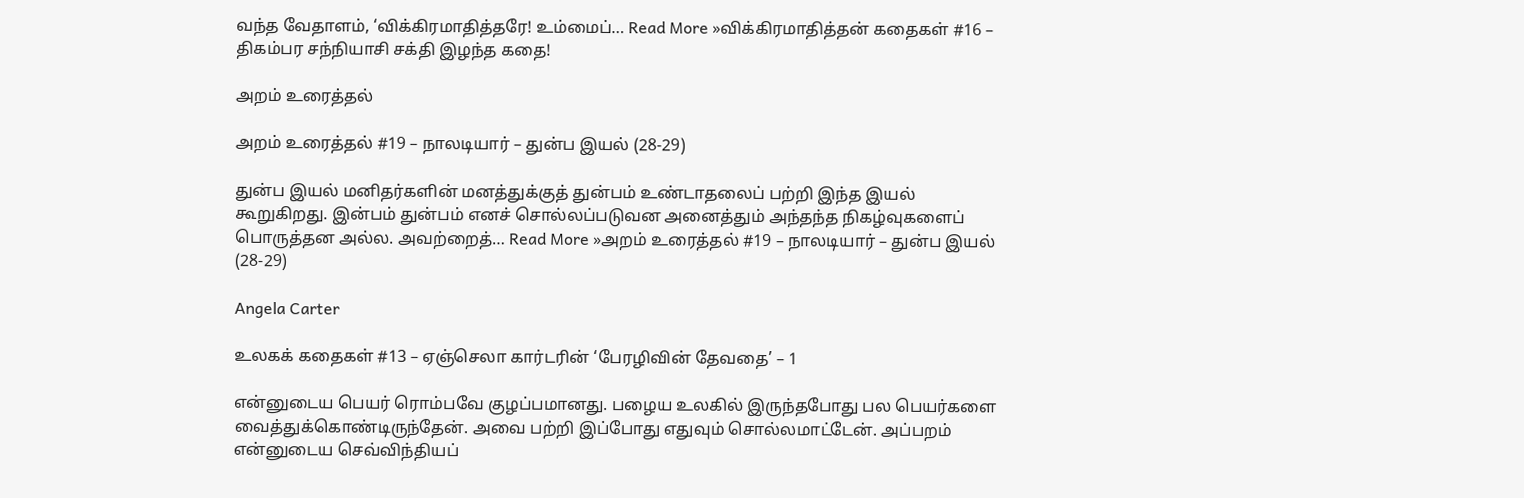வந்த வேதாளம், ‘விக்கிரமாதித்தரே! உம்மைப்… Read More »விக்கிரமாதித்தன் கதைகள் #16 – திகம்பர சந்நியாசி சக்தி இழந்த கதை!

அறம் உரைத்தல்

அறம் உரைத்தல் #19 – நாலடியார் – துன்ப இயல் (28-29)

துன்ப இயல் மனிதர்களின் மனத்துக்குத் துன்பம் உண்டாதலைப் பற்றி இந்த இயல் கூறுகிறது. இன்பம் துன்பம் எனச் சொல்லப்படுவன அனைத்தும் அந்தந்த நிகழ்வுகளைப் பொருத்தன அல்ல. அவற்றைத்… Read More »அறம் உரைத்தல் #19 – நாலடியார் – துன்ப இயல் (28-29)

Angela Carter

உலகக் கதைகள் #13 – ஏஞ்செலா கார்டரின் ‘பேரழிவின் தேவதை’ – 1

என்னுடைய பெயர் ரொம்பவே குழப்பமானது. பழைய உலகில் இருந்தபோது பல பெயர்களை வைத்துக்கொண்டிருந்தேன். அவை பற்றி இப்போது எதுவும் சொல்லமாட்டேன். அப்பறம் என்னுடைய செவ்விந்தியப்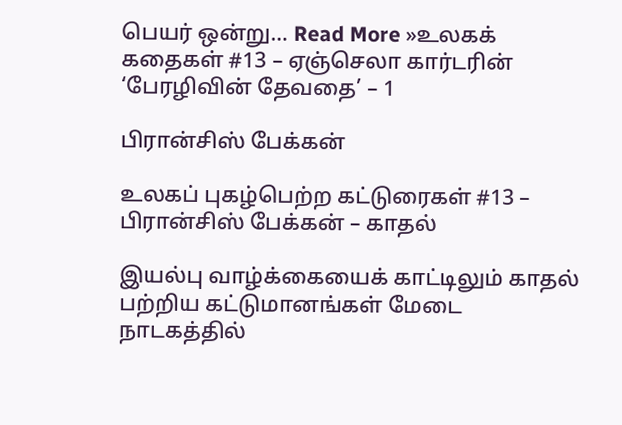பெயர் ஒன்று… Read More »உலகக் கதைகள் #13 – ஏஞ்செலா கார்டரின் ‘பேரழிவின் தேவதை’ – 1

பிரான்சிஸ் பேக்கன்

உலகப் புகழ்பெற்ற கட்டுரைகள் #13 – பிரான்சிஸ் பேக்கன் – காதல்

இயல்பு வாழ்க்கையைக் காட்டிலும் காதல் பற்றிய கட்டுமானங்கள் மேடை நாடகத்தில்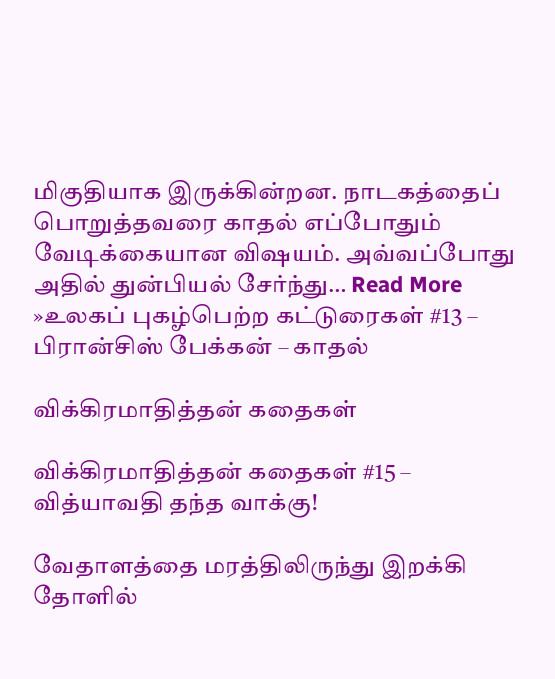மிகுதியாக இருக்கின்றன. நாடகத்தைப் பொறுத்தவரை காதல் எப்போதும் வேடிக்கையான விஷயம். அவ்வப்போது அதில் துன்பியல் சேர்ந்து… Read More »உலகப் புகழ்பெற்ற கட்டுரைகள் #13 – பிரான்சிஸ் பேக்கன் – காதல்

விக்கிரமாதித்தன் கதைகள்

விக்கிரமாதித்தன் கதைகள் #15 – வித்யாவதி தந்த வாக்கு!

வேதாளத்தை மரத்திலிருந்து இறக்கி தோளில்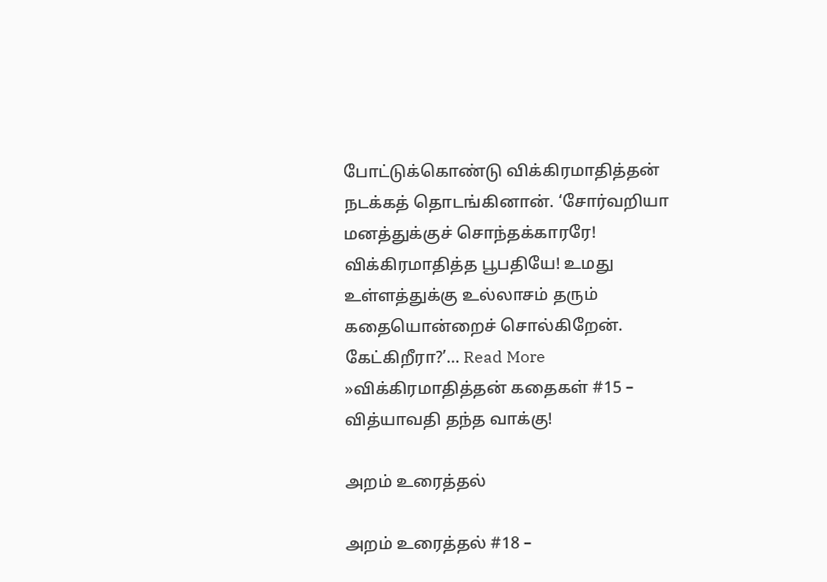போட்டுக்கொண்டு விக்கிரமாதித்தன் நடக்கத் தொடங்கினான். ‘சோர்வறியா மனத்துக்குச் சொந்தக்காரரே! விக்கிரமாதித்த பூபதியே! உமது உள்ளத்துக்கு உல்லாசம் தரும் கதையொன்றைச் சொல்கிறேன். கேட்கிறீரா?’… Read More »விக்கிரமாதித்தன் கதைகள் #15 – வித்யாவதி தந்த வாக்கு!

அறம் உரைத்தல்

அறம் உரைத்தல் #18 –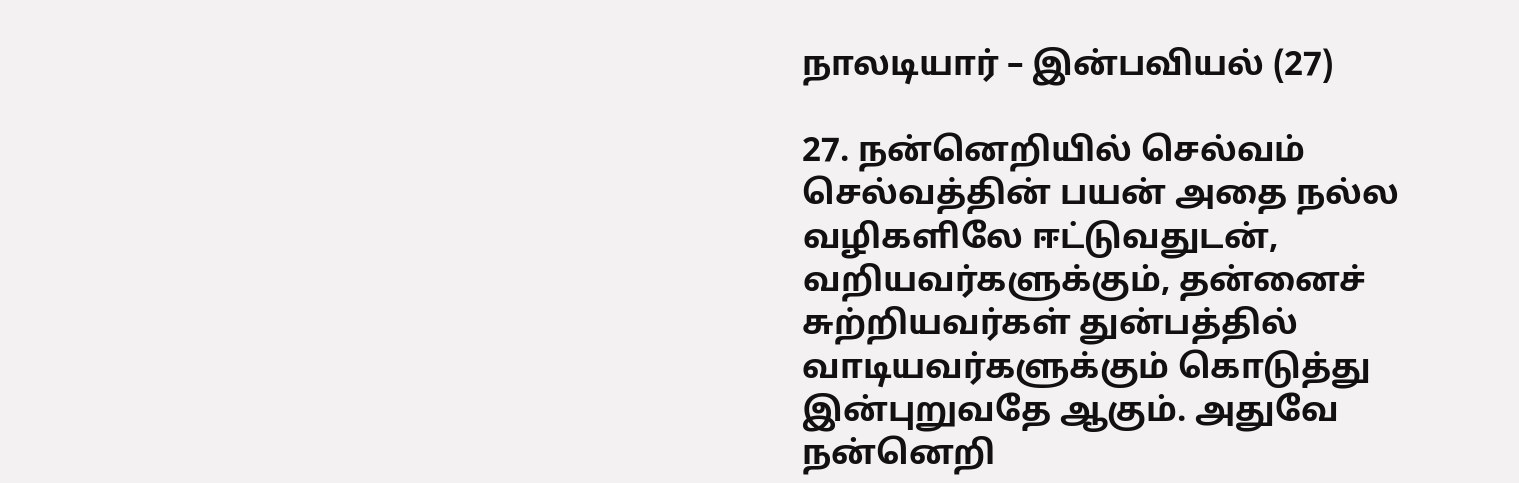நாலடியார் – இன்பவியல் (27)

27. நன்னெறியில் செல்வம் செல்வத்தின் பயன் அதை நல்ல வழிகளிலே ஈட்டுவதுடன், வறியவர்களுக்கும், தன்னைச் சுற்றியவர்கள் துன்பத்தில் வாடியவர்களுக்கும் கொடுத்து இன்புறுவதே ஆகும். அதுவே நன்னெறி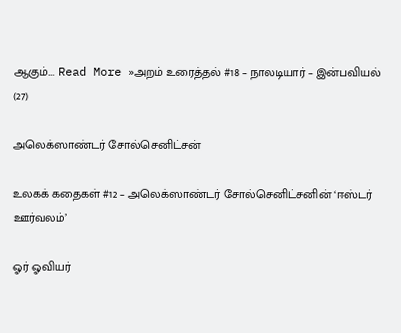ஆகும்.… Read More »அறம் உரைத்தல் #18 – நாலடியார் – இன்பவியல் (27)

அலெக்ஸாண்டர் சோல்செனிட்சன்

உலகக் கதைகள் #12 – அலெக்ஸாண்டர் சோல்செனிட்சனின் ‘ஈஸ்டர் ஊர்வலம்’

ஓர் ஓவியர்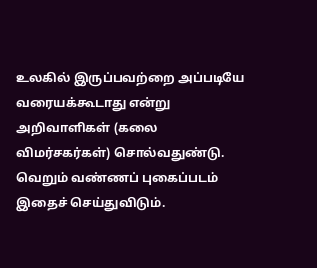உலகில் இருப்பவற்றை அப்படியே வரையக்கூடாது என்று அறிவாளிகள் (கலை விமர்சகர்கள்) சொல்வதுண்டு. வெறும் வண்ணப் புகைப்படம் இதைச் செய்துவிடும்.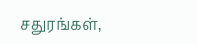சதுரங்கள்,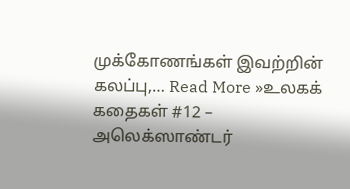முக்கோணங்கள் இவற்றின் கலப்பு,… Read More »உலகக் கதைகள் #12 – அலெக்ஸாண்டர்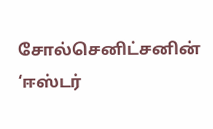சோல்செனிட்சனின் ‘ஈஸ்டர்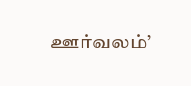ஊர்வலம்’